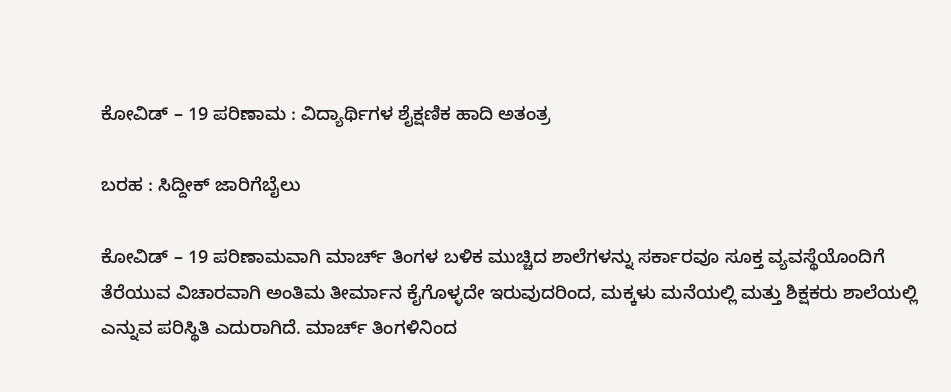ಕೋವಿಡ್ – 19 ಪರಿಣಾಮ : ವಿದ್ಯಾರ್ಥಿಗಳ ಶೈಕ್ಷಣಿಕ ಹಾದಿ ಅತಂತ್ರ

ಬರಹ : ಸಿದ್ದೀಕ್ ಜಾರಿಗೆಬೈಲು

ಕೋವಿಡ್ – 19 ಪರಿಣಾಮವಾಗಿ ಮಾರ್ಚ್ ತಿಂಗಳ ಬಳಿಕ ಮುಚ್ಚಿದ ಶಾಲೆಗಳನ್ನು ಸರ್ಕಾರವೂ ಸೂಕ್ತ ವ್ಯವಸ್ಥೆಯೊಂದಿಗೆ ತೆರೆಯುವ ವಿಚಾರವಾಗಿ ಅಂತಿಮ‌ ತೀರ್ಮಾನ ಕೈಗೊಳ್ಳದೇ ಇರುವುದರಿಂದ, ಮಕ್ಕಳು‌ ಮನೆಯಲ್ಲಿ ಮತ್ತು ಶಿಕ್ಷಕರು ಶಾಲೆಯಲ್ಲಿ ಎನ್ನುವ ಪರಿಸ್ಥಿತಿ ಎದುರಾಗಿದೆ. ಮಾರ್ಚ್ ತಿಂಗಳಿನಿಂದ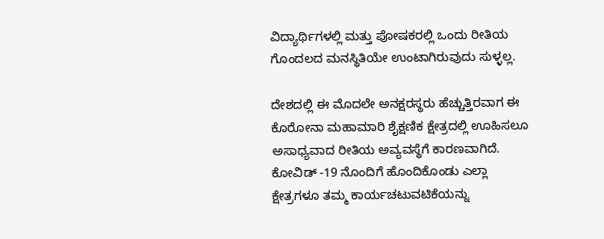ವಿದ್ಯಾರ್ಥಿಗಳಲ್ಲಿ ಮತ್ತು ಪೋಷಕರಲ್ಲಿ ಒಂದು ರೀತಿಯ ಗೊಂದಲದ ಮನಸ್ಥಿತಿಯೇ ಉಂಟಾಗಿರುವುದು ಸುಳ್ಳಲ್ಲ.

ದೇಶದಲ್ಲಿ ಈ ಮೊದಲೇ ಅನಕ್ಷರಸ್ಥರು ಹೆಚ್ಚುತ್ತಿರವಾಗ ಈ ಕೊರೋನಾ ಮಹಾಮಾರಿ ಶೈಕ್ಷಣಿಕ ಕ್ಷೇತ್ರದಲ್ಲಿ ಊಹಿಸಲೂ ಅಸಾಧ್ಯವಾದ ರೀತಿಯ ಅವ್ಯವಸ್ಥೆಗೆ ಕಾರಣವಾಗಿದೆ.
ಕೋವಿಡ್ -19 ನೊಂದಿಗೆ ಹೊಂದಿಕೊಂಡು ಎಲ್ಲಾ ಕ್ಷೇತ್ರಗಳೂ ತಮ್ಮ ಕಾರ್ಯಚಟುವಟಿಕೆಯನ್ನು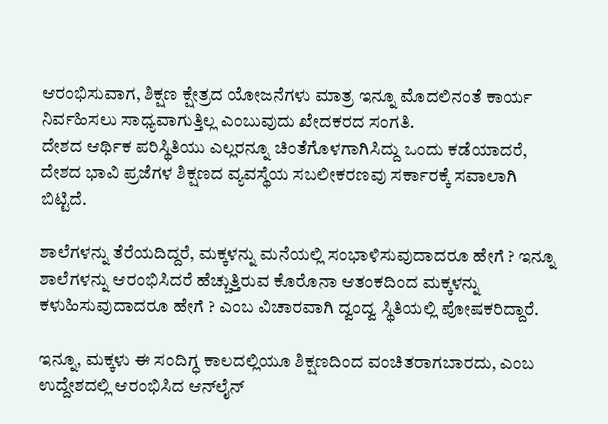ಆರಂಭಿಸುವಾಗ, ಶಿಕ್ಷಣ ಕ್ಷೇತ್ರದ ಯೋಜನೆಗಳು ಮಾತ್ರ ಇನ್ನೂ ಮೊದಲಿನಂತೆ ಕಾರ್ಯ ನಿರ್ವಹಿಸಲು ಸಾಧ್ಯವಾಗುತ್ತಿಲ್ಲ ಎಂಬುವುದು ಖೇದಕರದ ಸಂಗತಿ.
ದೇಶದ ಆರ್ಥಿಕ ಪರಿಸ್ಥಿತಿಯು ಎಲ್ಲರನ್ನೂ ಚಿಂತೆಗೊಳಗಾಗಿಸಿದ್ದು ಒಂದು ಕಡೆಯಾದರೆ, ದೇಶದ ಭಾವಿ ಪ್ರಜೆಗಳ ಶಿಕ್ಷಣದ ವ್ಯವಸ್ಥೆಯ ಸಬಲೀಕರಣವು ಸರ್ಕಾರಕ್ಕೆ ಸವಾಲಾಗಿ ಬಿಟ್ಟಿದೆ.

ಶಾಲೆಗಳನ್ನು ತೆರೆಯದಿದ್ದರೆ, ಮಕ್ಕಳನ್ನು ಮನೆಯಲ್ಲಿ ಸಂಭಾಳಿಸುವುದಾದರೂ ಹೇಗೆ ? ಇನ್ನೂ ಶಾಲೆಗಳನ್ನು ಆರಂಭಿಸಿದರೆ ಹೆಚ್ಚುತ್ತಿರುವ ಕೊರೊನಾ ಆತಂಕದಿಂದ ಮಕ್ಕಳನ್ನು ಕಳುಹಿಸುವುದಾದರೂ ಹೇಗೆ ? ಎಂಬ ವಿಚಾರವಾಗಿ ದ್ವಂದ್ವ ಸ್ಥಿತಿಯಲ್ಲಿ ಪೋಷಕರಿದ್ದಾರೆ.

ಇನ್ನೂ, ಮಕ್ಕಳು ಈ ಸಂದಿಗ್ಧ ಕಾಲದಲ್ಲಿಯೂ ಶಿಕ್ಷಣದಿಂದ ವಂಚಿತರಾಗಬಾರದು, ಎಂಬ ಉದ್ದೇಶದಲ್ಲಿ ಆರಂಭಿಸಿದ ಆನ್‌ಲೈನ್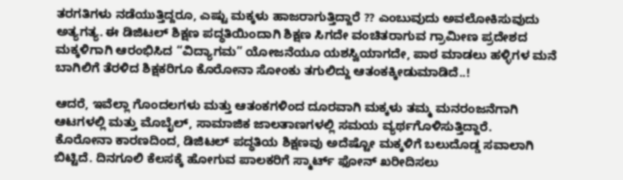ತರಗತಿಗಳು ನಡೆಯುತ್ತಿದ್ದರೂ, ಎಷ್ಟು ಮಕ್ಕಳು ಹಾಜರಾಗುತ್ತಿದ್ದಾರೆ ?? ಎಂಬುವುದು ಅವಲೋಕಿಸುವುದು ಅತ್ಯಗತ್ಯ. ಈ ಡಿಜಿಟಲ್ ಶಿಕ್ಷಣ ಪದ್ಧತಿಯಿಂದಾಗಿ ಶಿಕ್ಷಣ ಸಿಗದೇ ವಂಚಿತರಾಗುವ ಗ್ರಾಮೀಣ ಪ್ರದೇಶದ ಮಕ್ಕಳಿಗಾಗಿ ಆರಂಭಿಸಿದ “ವಿದ್ಯಾಗಮ” ಯೋಜನೆಯೂ ಯಶಸ್ವಿಯಾಗದೇ, ಪಾಠ ಮಾಡಲು ಹಳ್ಳಿಗಳ ಮನೆ ಬಾಗಿಲಿಗೆ ತೆರಳಿದ ಶಿಕ್ಷಕರಿಗೂ ಕೊರೋನಾ ಸೋಂಕು ತಗುಲಿದ್ದು ಆತಂಕಕ್ಕೀಡುಮಾಡಿದೆ..!

ಆದರೆ, ಇವೆಲ್ಲಾ ಗೊಂದಲಗಳು ಮತ್ತು ಆತಂಕಗಳಿಂದ ದೂರವಾಗಿ ಮಕ್ಕಳು ತಮ್ಮ ಮನರಂಜನೆಗಾಗಿ ಆಟಗಳಲ್ಲಿ ಮತ್ತು ಮೊಬೈಲ್‌, ಸಾಮಾಜಿಕ ಜಾಲತಾಣಗಳಲ್ಲಿ ಸಮಯ ವ್ಯರ್ಥಗೊಳಿಸುತ್ತಿದ್ದಾರೆ.
ಕೊರೋನಾ ಕಾರಣದಿಂದ, ಡಿಜಿಟಲ್ ಪದ್ಧತಿಯ ಶಿಕ್ಷಣವು ಅದೆಷ್ಟೋ ಮಕ್ಕಳಿಗೆ ಬಲುದೊಡ್ಡ ಸವಾಲಾಗಿ ಬಿಟ್ಟಿದೆ. ದಿನಗೂಲಿ‌ ಕೆಲಸಕ್ಕೆ ಹೋಗುವ ಪಾಲಕರಿಗೆ ಸ್ಮಾರ್ಟ್ ಫೋನ್ ಖರೀದಿಸಲು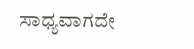ಸಾಧ್ಯವಾಗದೇ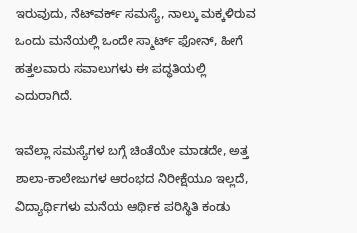ಇರುವುದು, ನೆಟ್‌ವರ್ಕ್ ಸಮಸ್ಯೆ, ನಾಲ್ಕು ಮಕ್ಕಳಿರುವ ಒಂದು ಮನೆಯಲ್ಲಿ ಒಂದೇ ಸ್ಮಾರ್ಟ್ ಫೋನ್, ಹೀಗೆ ಹತ್ತಲವಾರು ಸವಾಲುಗಳು ಈ ಪದ್ಧತಿಯಲ್ಲಿ ಎದುರಾಗಿದೆ.

ಇವೆಲ್ಲಾ ಸಮಸ್ಯೆಗಳ ಬಗ್ಗೆ ಚಿಂತೆಯೇ ಮಾಡದೇ, ಅತ್ತ ಶಾಲಾ-ಕಾಲೇಜುಗಳ ಆರಂಭದ ನಿರೀಕ್ಷೆಯೂ ಇಲ್ಲದೆ, ವಿದ್ಯಾರ್ಥಿಗಳು ಮನೆಯ ಆರ್ಥಿಕ ಪರಿಸ್ಥಿತಿ ಕಂಡು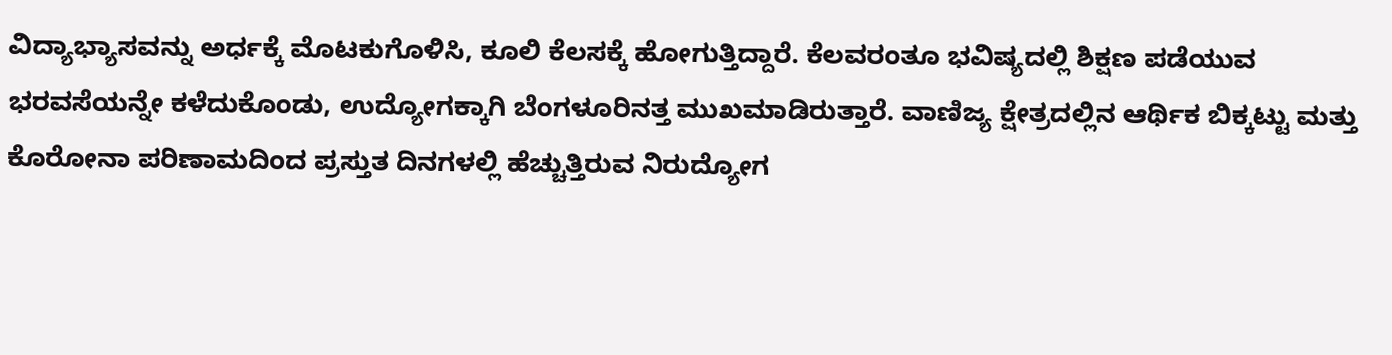ವಿದ್ಯಾಭ್ಯಾಸವನ್ನು ಅರ್ಧಕ್ಕೆ ಮೊಟಕುಗೊಳಿಸಿ, ಕೂಲಿ ಕೆಲಸಕ್ಕೆ ಹೋಗುತ್ತಿದ್ದಾರೆ. ಕೆಲವರಂತೂ ಭವಿಷ್ಯದಲ್ಲಿ ಶಿಕ್ಷಣ ಪಡೆಯುವ ಭರವಸೆಯನ್ನೇ ಕಳೆದುಕೊಂಡು, ಉದ್ಯೋಗಕ್ಕಾಗಿ ಬೆಂಗಳೂರಿನತ್ತ ಮುಖಮಾಡಿರುತ್ತಾರೆ. ವಾಣಿಜ್ಯ ಕ್ಷೇತ್ರದಲ್ಲಿನ ಆರ್ಥಿಕ ಬಿಕ್ಕಟ್ಟು ಮತ್ತು ಕೊರೋನಾ ಪರಿಣಾಮದಿಂದ ಪ್ರಸ್ತುತ ದಿನಗಳಲ್ಲಿ ಹೆಚ್ಚುತ್ತಿರುವ ನಿರುದ್ಯೋಗ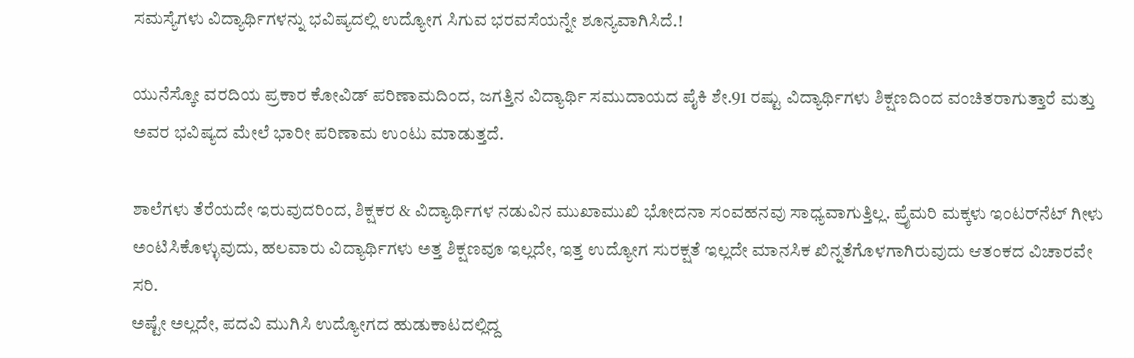ಸಮಸ್ಯೆಗಳು ವಿದ್ಯಾರ್ಥಿಗಳನ್ನು ಭವಿಷ್ಯದಲ್ಲಿ ಉದ್ಯೋಗ ಸಿಗುವ ಭರವಸೆಯನ್ನೇ ಶೂನ್ಯವಾಗಿಸಿದೆ.!

ಯುನೆಸ್ಕೋ ವರದಿಯ ಪ್ರಕಾರ ಕೋವಿಡ್ ಪರಿಣಾಮದಿಂದ, ಜಗತ್ತಿನ ವಿದ್ಯಾರ್ಥಿ ಸಮುದಾಯದ ಪೈಕಿ ಶೇ.91 ರಷ್ಟು ವಿದ್ಯಾರ್ಥಿಗಳು ಶಿಕ್ಷಣದಿಂದ ವಂಚಿತರಾಗುತ್ತಾರೆ ಮತ್ತು ಅವರ ಭವಿಷ್ಯದ ಮೇಲೆ ಭಾರೀ ಪರಿಣಾಮ ಉಂಟು ಮಾಡುತ್ತದೆ.

ಶಾಲೆಗಳು ತೆರೆಯದೇ ಇರುವುದರಿಂದ, ಶಿಕ್ಷಕರ & ವಿದ್ಯಾರ್ಥಿಗಳ ನಡುವಿನ ಮುಖಾಮುಖಿ ಭೋದನಾ ಸಂವಹನವು ಸಾಧ್ಯವಾಗುತ್ತಿಲ್ಲ. ಪ್ರೈಮರಿ ಮಕ್ಕಳು ಇಂಟರ್‌ನೆಟ್ ಗೀಳು ಅಂಟಿಸಿಕೊಳ್ಳುವುದು, ಹಲವಾರು ವಿದ್ಯಾರ್ಥಿಗಳು ಅತ್ತ ಶಿಕ್ಷಣವೂ ಇಲ್ಲದೇ, ಇತ್ತ ಉದ್ಯೋಗ ಸುರಕ್ಷತೆ ಇಲ್ಲದೇ ಮಾನಸಿಕ ಖಿನ್ನತೆಗೊಳಗಾಗಿರುವುದು ಆತಂಕದ ವಿಚಾರವೇ ಸರಿ.
ಅಷ್ಟೇ ಅಲ್ಲದೇ, ಪದವಿ ಮುಗಿಸಿ ಉದ್ಯೋಗದ ಹುಡುಕಾಟದಲ್ಲಿದ್ದ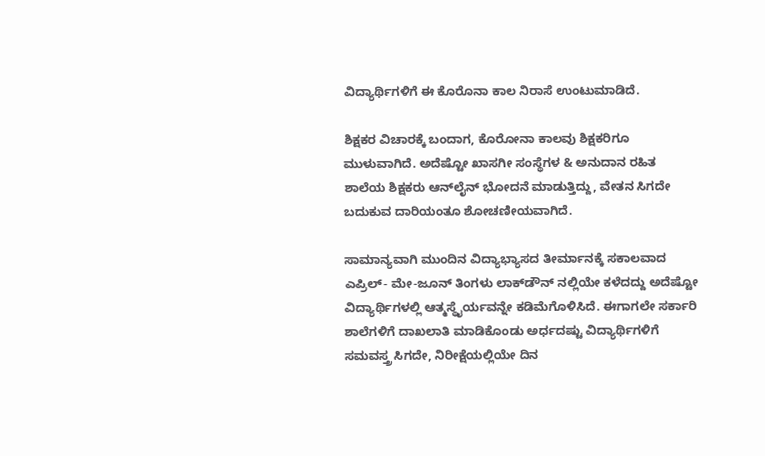ವಿದ್ಯಾರ್ಥಿಗಳಿಗೆ ಈ ಕೊರೊನಾ‌ ಕಾಲ ನಿರಾಸೆ ಉಂಟುಮಾಡಿದೆ.

ಶಿಕ್ಷಕರ ವಿಚಾರಕ್ಕೆ ಬಂದಾಗ, ಕೊರೋನಾ ಕಾಲವು ಶಿಕ್ಷಕರಿಗೂ ಮುಳುವಾಗಿದೆ. ಅದೆಷ್ಟೋ ಖಾಸಗೀ ಸಂಸ್ಥೆಗಳ & ಅನುದಾನ ರಹಿತ ಶಾಲೆಯ ಶಿಕ್ಷಕರು ಆನ್‌ಲೈನ್ ಭೋದನೆ ಮಾಡುತ್ತಿದ್ದು, ವೇತನ ಸಿಗದೇ ಬದುಕುವ ದಾರಿಯಂತೂ ಶೋಚಣೀಯವಾಗಿದೆ.

ಸಾಮಾನ್ಯವಾಗಿ ಮುಂದಿನ ವಿದ್ಯಾಭ್ಯಾಸದ ತೀರ್ಮಾನಕ್ಕೆ ಸಕಾಲವಾದ ಎಪ್ರಿಲ್- ಮೇ-ಜೂನ್ ತಿಂಗಳು ಲಾಕ್‌ಡೌನ್ ನಲ್ಲಿಯೇ ಕಳೆದದ್ದು ಅದೆಷ್ಟೋ ವಿದ್ಯಾರ್ಥಿಗಳಲ್ಲಿ ಆತ್ಮಸ್ಥೈರ್ಯವನ್ನೇ ಕಡಿಮೆಗೊಳಿಸಿದೆ. ಈಗಾಗಲೇ ಸರ್ಕಾರಿ ಶಾಲೆಗಳಿಗೆ ದಾಖಲಾತಿ ಮಾಡಿಕೊಂಡು ಅರ್ಧದಷ್ಟು ವಿದ್ಯಾರ್ಥಿಗಳಿಗೆ ಸಮವಸ್ತ್ರ ಸಿಗದೇ, ನಿರೀಕ್ಷೆಯಲ್ಲಿಯೇ ದಿನ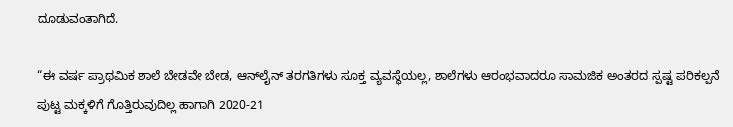ದೂಡುವಂತಾಗಿದೆ.

“ಈ ವರ್ಷ ಪ್ರಾಥಮಿಕ ಶಾಲೆ ಬೇಡವೇ ಬೇಡ, ಆನ್‌ಲೈನ್ ತರಗತಿಗಳು ಸೂಕ್ತ ವ್ಯವಸ್ಥೆಯಲ್ಲ, ಶಾಲೆಗಳು ಆರಂಭವಾದರೂ ಸಾಮಜಿಕ ಅಂತರದ ಸ್ಪಷ್ಟ ಪರಿಕಲ್ಪನೆ ಪುಟ್ಟ ಮಕ್ಕಳಿಗೆ ಗೊತ್ತಿರುವುದಿಲ್ಲ ಹಾಗಾಗಿ 2020-21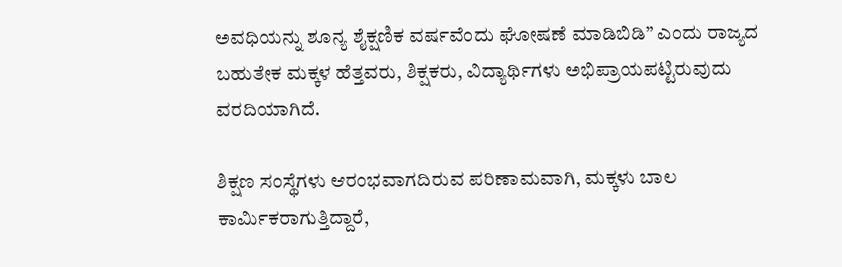ಅವಧಿಯನ್ನು ಶೂನ್ಯ ಶೈಕ್ಷಣಿಕ ವರ್ಷವೆಂದು ಘೋಷಣೆ ಮಾಡಿಬಿಡಿ” ಎಂದು ರಾಜ್ಯದ ಬಹುತೇಕ ಮಕ್ಕಳ ಹೆತ್ತವರು, ಶಿಕ್ಷಕರು, ವಿದ್ಯಾರ್ಥಿಗಳು ಅಭಿಪ್ರಾಯಪಟ್ಟಿರುವುದು ವರದಿಯಾಗಿದೆ.

ಶಿಕ್ಷಣ ಸಂಸ್ಥೆಗಳು ಆರಂಭವಾಗದಿರುವ ಪರಿಣಾಮವಾಗಿ, ಮಕ್ಕಳು ಬಾಲ ಕಾರ್ಮಿಕರಾಗುತ್ತಿದ್ದಾರೆ,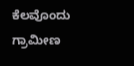ಕೆಲವೊಂದು ಗ್ರಾಮೀಣ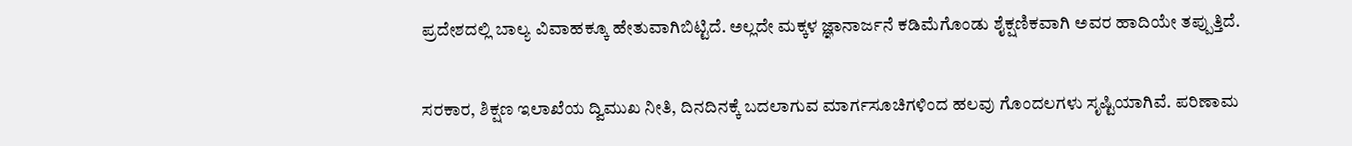ಪ್ರದೇಶದಲ್ಲಿ ಬಾಲ್ಯ ವಿವಾಹಕ್ಕೂ ಹೇತುವಾಗಿಬಿಟ್ಟಿದೆ. ಅಲ್ಲದೇ ಮಕ್ಕಳ ಜ್ಞಾನಾರ್ಜನೆ ಕಡಿಮೆಗೊಂಡು ಶೈಕ್ಷಣಿಕವಾಗಿ ಅವರ ಹಾದಿಯೇ ತಪ್ಪುತ್ತಿದೆ.

ಸರಕಾರ, ಶಿಕ್ಷಣ ಇಲಾಖೆಯ ದ್ವಿಮುಖ ನೀತಿ, ದಿನದಿನಕ್ಕೆ ಬದಲಾಗುವ ಮಾರ್ಗಸೂಚಿಗಳಿಂದ ಹಲವು ಗೊಂದಲಗಳು ಸೃಷ್ಟಿಯಾಗಿವೆ. ಪರಿಣಾಮ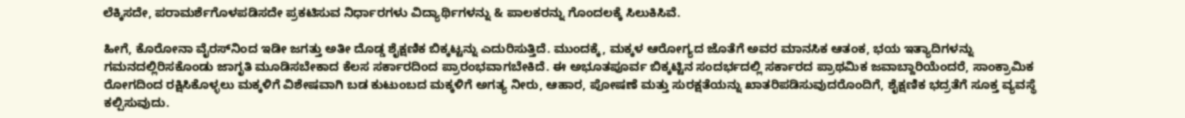ಲೆಕ್ಕಿಸದೇ, ಪರಾಮರ್ಶೆಗೊಳಪಡಿಸದೇ ಪ್ರಕಟಿಸುವ ನಿರ್ಧಾರಗಳು ವಿದ್ಯಾರ್ಥಿಗಳನ್ನು & ಪಾಲಕರನ್ನು ಗೊಂದಲಕ್ಕೆ ಸಿಲುಕಿಸಿವೆ.

ಹೀಗೆ, ಕೊರೋನಾ ವೈರಸ್‌ನಿಂದ ಇಡೀ ಜಗತ್ತು ಅತೀ ದೊಡ್ಡ ಶೈಕ್ಷಣಿಕ ಬಿಕ್ಕಟ್ಟನ್ನು ಎದುರಿಸುತ್ತಿದೆ. ಮುಂದಕ್ಕೆ, ಮಕ್ಕಳ ಆರೋಗ್ಯದ ಜೊತೆಗೆ ಅವರ ಮಾನಸಿಕ ಆತಂಕ, ಭಯ ಇತ್ಯಾದಿಗಳನ್ನು ಗಮನದಲ್ಲಿರಿಸಕೊಂಡು ಜಾಗೃತಿ ಮೂಡಿಸಬೇಕಾದ ಕೆಲಸ ಸರ್ಕಾರದಿಂದ ಪ್ರಾರಂಭವಾಗಬೇಕಿದೆ. ಈ ಅಭೂತಪೂರ್ವ ಬಿಕ್ಕಟ್ಟಿನ ಸಂದರ್ಭದಲ್ಲಿ ಸರ್ಕಾರದ ಪ್ರಾಥಮಿಕ ಜವಾಬ್ದಾರಿಯೆಂದರೆ, ಸಾಂಕ್ರಾಮಿಕ ರೋಗದಿಂದ ರಕ್ಷಿಸಿಕೊಳ್ಳಲು ಮಕ್ಕಳಿಗೆ ವಿಶೇಷವಾಗಿ ಬಡ ಕುಟುಂಬದ ಮಕ್ಕಳಿಗೆ ಅಗತ್ಯ ನೀರು, ಆಹಾರ, ಪೋಷಣೆ ಮತ್ತು ಸುರಕ್ಷತೆಯನ್ನು ಖಾತರಿಪಡಿಸುವುದರೊಂದಿಗೆ, ಶೈಕ್ಷಣಿಕ ಭದ್ರತೆಗೆ ಸೂಕ್ತ ವ್ಯವಸ್ಥೆ ಕಲ್ಪಿಸುವುದು.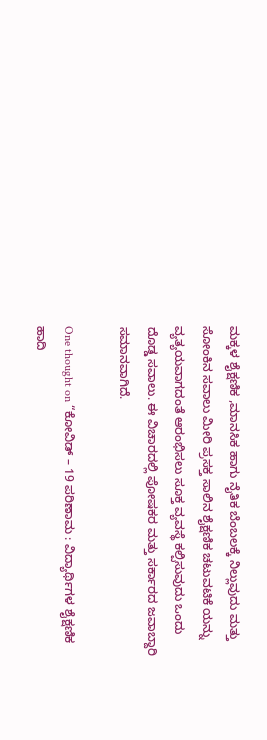ಮಕ್ಕಳ ಶೈಕ್ಷಣಿಕ ,ಮಾನಸಿಕ ಹಾಗು ನೈತಿಕ ಬೆಂಬಲಕ್ಕೆ ನಿಲ್ಲುವುದು ಮತ್ತು ಸೋಂಕಿನ ಸವಾಲು ಮೀರಿ ಪ್ರಸಕ್ತ ಸಾಲಿನ ಶೈಕ್ಷಣಿಕ ಚಟುವಟಿಕೆ ಯನ್ನು ವ್ಯತ್ಯಯವಾಗದಂತೆ ಆರಂಭಿಸಲು ಸೂಕ್ತ ವ್ಯವಸ್ಥೆ ಕಲ್ಪಿಸುವುದು ಒಂದು ದೊಡ್ಡ ಸವಾಲು. ಈ ವಿಚಾರದಲ್ಲಿ ಪೋಷಕರ ಮತ್ತು ಸರ್ಕಾರದ ಜವಾಬ್ದಾರಿ ಸಮಾನವಾಗಿದೆ.

One thought on “ಕೋವಿಡ್ – 19 ಪರಿಣಾಮ : ವಿದ್ಯಾರ್ಥಿಗಳ ಶೈಕ್ಷಣಿಕ ಹಾದಿ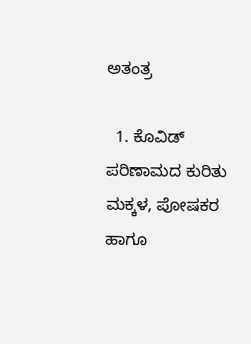ಅತಂತ್ರ

  1. ಕೊವಿಡ್ ಪರಿಣಾಮದ ಕುರಿತು ಮಕ್ಕಳ, ಪೋಷಕರ ಹಾಗೂ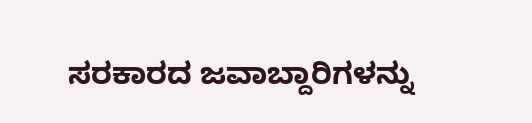ಸರಕಾರದ ಜವಾಬ್ದಾರಿಗಳನ್ನು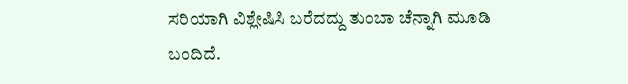ಸರಿಯಾಗಿ ವಿಶ್ಲೇಷಿಸಿ ಬರೆದದ್ದು ತುಂಬಾ ಚೆನ್ನಾಗಿ ಮೂಡಿ ಬಂದಿದೆ.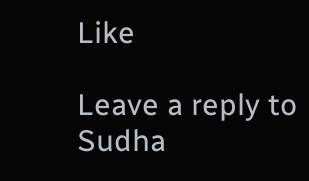Like

Leave a reply to Sudha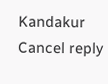Kandakur Cancel reply